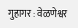गुहागर : वेळणेश्वर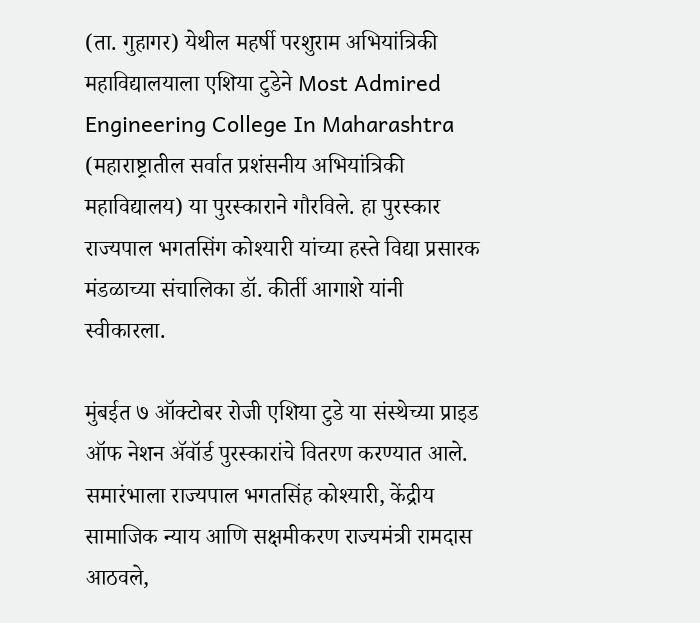(ता. गुहागर) येथील महर्षी परशुराम अभियांत्रिकी महाविद्यालयाला एशिया टुडेने Most Admired Engineering College In Maharashtra (महाराष्ट्रातील सर्वात प्रशंसनीय अभियांत्रिकी महाविद्यालय) या पुरस्काराने गौरविले. हा पुरस्कार राज्यपाल भगतसिंग कोश्यारी यांच्या हस्ते विद्या प्रसारक मंडळाच्या संचालिका डॉ. कीर्ती आगाशे यांनी स्वीकारला.

मुंबईत ७ ऑक्टोबर रोजी एशिया टुडे या संस्थेच्या प्राइड ऑफ नेशन ॲवॉर्ड पुरस्कारांचे वितरण करण्यात आले. समारंभाला राज्यपाल भगतसिंह कोश्यारी, केंद्रीय सामाजिक न्याय आणि सक्षमीकरण राज्यमंत्री रामदास आठवले,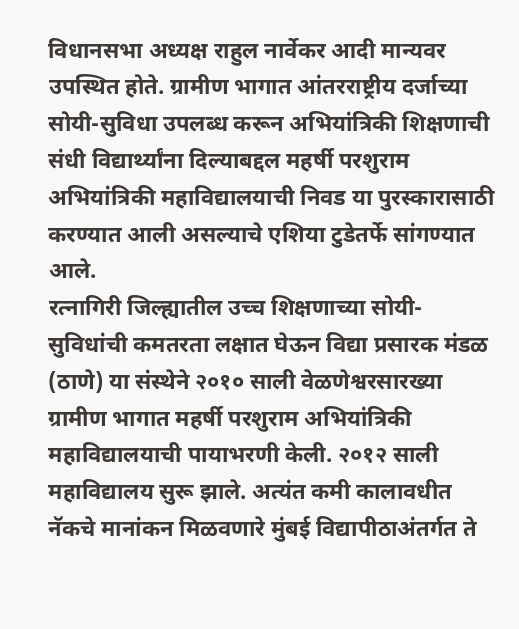विधानसभा अध्यक्ष राहुल नार्वेकर आदी मान्यवर उपस्थित होते. ग्रामीण भागात आंतरराष्ट्रीय दर्जाच्या सोयी-सुविधा उपलब्ध करून अभियांत्रिकी शिक्षणाची संधी विद्यार्थ्यांना दिल्याबद्दल महर्षी परशुराम अभियांत्रिकी महाविद्यालयाची निवड या पुरस्कारासाठी करण्यात आली असल्याचे एशिया टुडेतर्फे सांगण्यात आले.
रत्नागिरी जिल्ह्यातील उच्च शिक्षणाच्या सोयी-सुविधांची कमतरता लक्षात घेऊन विद्या प्रसारक मंडळ (ठाणे) या संस्थेने २०१० साली वेळणेश्वरसारख्या ग्रामीण भागात महर्षी परशुराम अभियांत्रिकी महाविद्यालयाची पायाभरणी केली. २०१२ साली महाविद्यालय सुरू झाले. अत्यंत कमी कालावधीत नॅकचे मानांकन मिळवणारे मुंबई विद्यापीठाअंतर्गत ते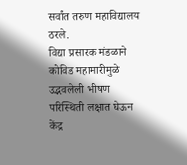सर्वांत तरुण महाविद्यालय ठरले.
विद्या प्रसारक मंडळाने कोविड महामारीमुळे उद्भवलेली भीषण परिस्थिती लक्षात घेऊन केंद्र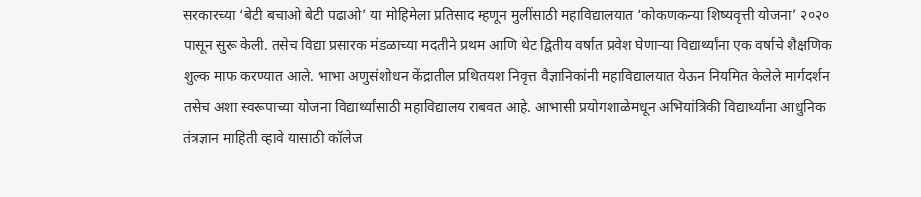सरकारच्या ‘बेटी बचाओ बेटी पढाओ’ या मोहिमेला प्रतिसाद म्हणून मुलींसाठी महाविद्यालयात ‘कोकणकन्या शिष्यवृत्ती योजना’ २०२० पासून सुरू केली. तसेच विद्या प्रसारक मंडळाच्या मदतीने प्रथम आणि थेट द्वितीय वर्षात प्रवेश घेणाऱ्या विद्यार्थ्यांना एक वर्षाचे शैक्षणिक शुल्क माफ करण्यात आले. भाभा अणुसंशोधन केंद्रातील प्रथितयश निवृत्त वैज्ञानिकांनी महाविद्यालयात येऊन नियमित केलेले मार्गदर्शन तसेच अशा स्वरूपाच्या योजना विद्यार्थ्यांसाठी महाविद्यालय राबवत आहे. आभासी प्रयोगशाळेमधून अभियांत्रिकी विद्यार्थ्यांना आधुनिक तंत्रज्ञान माहिती व्हावे यासाठी कॉलेज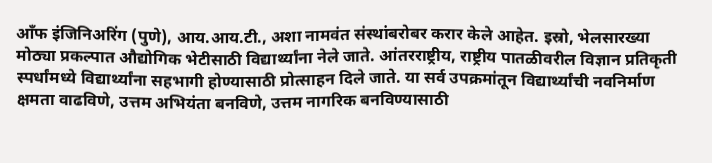आँफ इंजिनिअरिंग (पुणे), आय.आय.टी., अशा नामवंत संस्थांबरोबर करार केले आहेत. इस्रो, भेलसारख्या मोठ्या प्रकल्पात औद्योगिक भेटीसाठी विद्यार्थ्यांना नेले जाते. आंतरराष्ट्रीय, राष्ट्रीय पातळीवरील विज्ञान प्रतिकृती स्पर्धांमध्ये विद्यार्थ्यांना सहभागी होण्यासाठी प्रोत्साहन दिले जाते. या सर्व उपक्रमांतून विद्यार्थ्यांची नवनिर्माण क्षमता वाढविणे, उत्तम अभियंता बनविणे, उत्तम नागरिक बनविण्यासाठी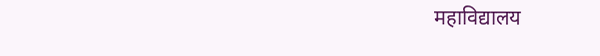महाविद्यालय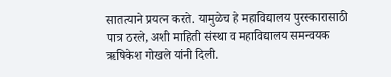सातत्याने प्रयत्न करते. यामुळेच हे महाविद्यालय पुरस्कारासाठी पात्र ठरले, अशी माहिती संस्था व महाविद्यालय समन्वयक ऋषिकेश गोखले यांनी दिली.